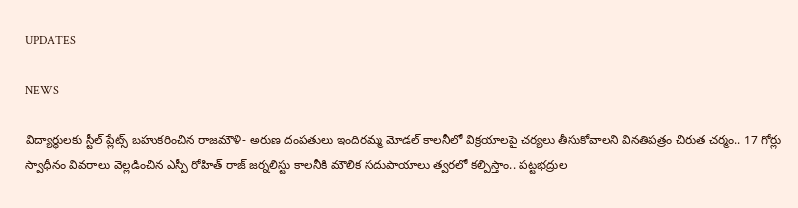UPDATES

NEWS

విద్యార్థులకు స్టీల్ ప్లేట్స్ బహుకరించిన రాజమౌళి- అరుణ దంపతులు ఇందిరమ్మ మోడల్ కాలనీలో విక్రయాలపై చర్యలు తీసుకోవాలని వినతిపత్రం చిరుత చర్మం.. 17 గోర్లు స్వాధీనం వివరాలు వెల్లడించిన ఎస్పీ రోహిత్ రాజ్ జర్నలిస్టు కాలనీకి మౌలిక సదుపాయాలు త్వరలో కల్పిస్తాం.. పట్టభద్రుల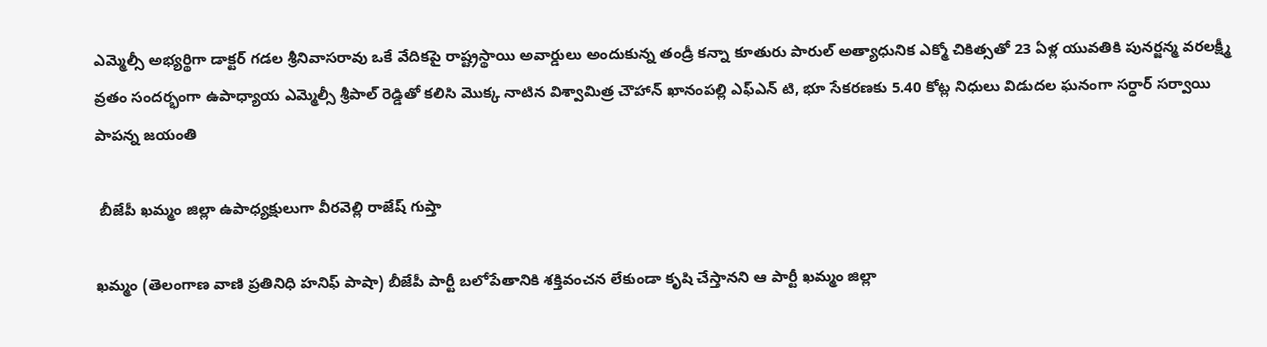ఎమ్మెల్సీ అభ్యర్థిగా డాక్టర్ గడల శ్రీనివాసరావు ఒకే వేదికపై రాష్ట్రస్థాయి అవార్డులు అందుకున్న తండ్రీ కన్నా కూతురు పారుల్ అత్యాధునిక ఎక్మో చికిత్సతో 23 ఏళ్ల యువతికి పునర్జన్మ వరలక్ష్మీ వ్రతం సందర్భంగా ఉపాధ్యాయ ఎమ్మెల్సీ శ్రీపాల్ రెడ్డితో కలిసి మొక్క నాటిన విశ్వామిత్ర చౌహాన్ ఖానంపల్లి ఎఫ్ఎన్ టి, భూ సేకరణకు 5.40 కోట్ల నిధులు విడుదల ఘనంగా సర్ధార్ సర్వాయి పాపన్న జయంతి

 బీజేపీ ఖమ్మం జిల్లా ఉపాధ్యక్షులుగా వీరవెల్లి రాజేష్ గుప్తా

ఖమ్మం (తెలంగాణ వాణి ప్రతినిధి హనిఫ్ పాషా) బీజేపీ పార్టీ బలోపేతానికి శక్తివంచన లేకుండా కృషి చేస్తానని ఆ పార్టీ ఖమ్మం జిల్లా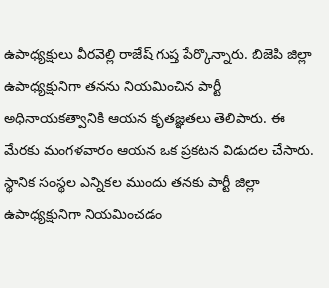ఉపాధ్యక్షులు వీరవెల్లి రాజేష్ గుప్త పేర్కొన్నారు. బిజెపి జిల్లా ఉపాధ్యక్షునిగా తనను నియమించిన పార్టీ అధినాయకత్వానికి ఆయన కృతజ్ఞతలు తెలిపారు. ఈ మేరకు మంగళవారం ఆయన ఒక ప్రకటన విడుదల చేసారు. స్థానిక సంస్థల ఎన్నికల ముందు తనకు పార్టీ జిల్లా ఉపాధ్యక్షునిగా నియమించడం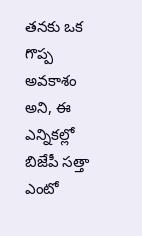తనకు ఒక గొప్ప అవకాశం అని, ఈ ఎన్నికల్లో బిజేపీ సత్తా ఎంటో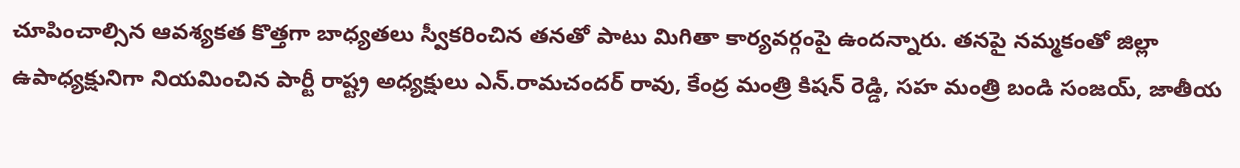చూపించాల్సిన ఆవశ్యకత కొత్తగా బాధ్యతలు స్వీకరించిన తనతో పాటు మిగితా కార్యవర్గంపై ఉందన్నారు. తనపై నమ్మకంతో జిల్లా ఉపాధ్యక్షునిగా నియమించిన పార్టీ రాష్ట్ర అధ్యక్షులు ఎన్.రామచందర్ రావు, కేంద్ర మంత్రి కిషన్ రెడ్డి, సహ మంత్రి బండి సంజయ్, జాతీయ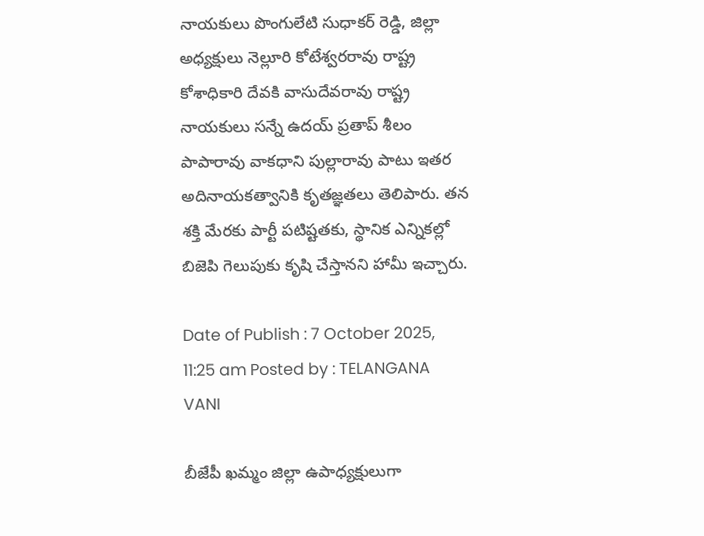నాయకులు పొంగులేటి సుధాకర్ రెడ్డి, జిల్లా అధ్యక్షులు నెల్లూరి కోటేశ్వరరావు రాష్ట్ర కోశాధికారి దేవకి వాసుదేవరావు రాష్ట్ర నాయకులు సన్నే ఉదయ్ ప్రతాప్ శీలం పాపారావు వాకధాని పుల్లారావు పాటు ఇతర అదినాయకత్వానికి కృతజ్ఞతలు తెలిపారు. తన శక్తి మేరకు పార్టీ పటిష్టతకు, స్థానిక ఎన్నికల్లో బిజెపి గెలుపుకు కృషి చేస్తానని హామీ ఇచ్చారు.

Date of Publish : 7 October 2025, 11:25 am Posted by : TELANGANA VANI

బీజేపీ ఖమ్మం జిల్లా ఉపాధ్యక్షులుగా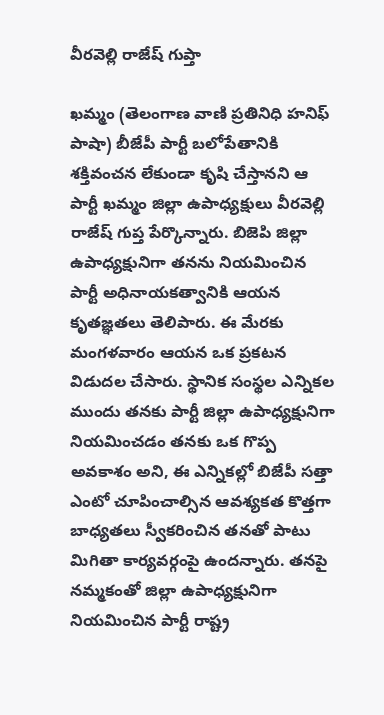వీరవెల్లి రాజేష్ గుప్తా

ఖమ్మం (తెలంగాణ వాణి ప్రతినిధి హనిఫ్ పాషా) బీజేపీ పార్టీ బలోపేతానికి శక్తివంచన లేకుండా కృషి చేస్తానని ఆ పార్టీ ఖమ్మం జిల్లా ఉపాధ్యక్షులు వీరవెల్లి రాజేష్ గుప్త పేర్కొన్నారు. బిజెపి జిల్లా ఉపాధ్యక్షునిగా తనను నియమించిన పార్టీ అధినాయకత్వానికి ఆయన కృతజ్ఞతలు తెలిపారు. ఈ మేరకు మంగళవారం ఆయన ఒక ప్రకటన విడుదల చేసారు. స్థానిక సంస్థల ఎన్నికల ముందు తనకు పార్టీ జిల్లా ఉపాధ్యక్షునిగా నియమించడం తనకు ఒక గొప్ప అవకాశం అని, ఈ ఎన్నికల్లో బిజేపీ సత్తా ఎంటో చూపించాల్సిన ఆవశ్యకత కొత్తగా బాధ్యతలు స్వీకరించిన తనతో పాటు మిగితా కార్యవర్గంపై ఉందన్నారు. తనపై నమ్మకంతో జిల్లా ఉపాధ్యక్షునిగా నియమించిన పార్టీ రాష్ట్ర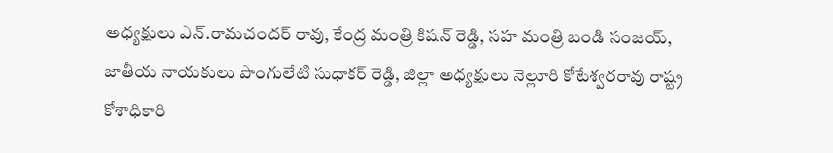అధ్యక్షులు ఎన్.రామచందర్ రావు, కేంద్ర మంత్రి కిషన్ రెడ్డి, సహ మంత్రి బండి సంజయ్, జాతీయ నాయకులు పొంగులేటి సుధాకర్ రెడ్డి, జిల్లా అధ్యక్షులు నెల్లూరి కోటేశ్వరరావు రాష్ట్ర కోశాధికారి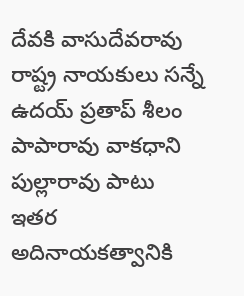దేవకి వాసుదేవరావు రాష్ట్ర నాయకులు సన్నే ఉదయ్ ప్రతాప్ శీలం పాపారావు వాకధాని పుల్లారావు పాటు ఇతర అదినాయకత్వానికి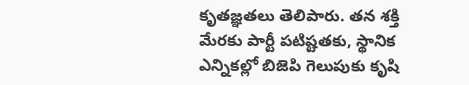కృతజ్ఞతలు తెలిపారు. తన శక్తి మేరకు పార్టీ పటిష్టతకు, స్థానిక ఎన్నికల్లో బిజెపి గెలుపుకు కృషి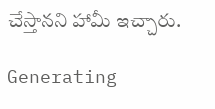చేస్తానని హామీ ఇచ్చారు.

Generating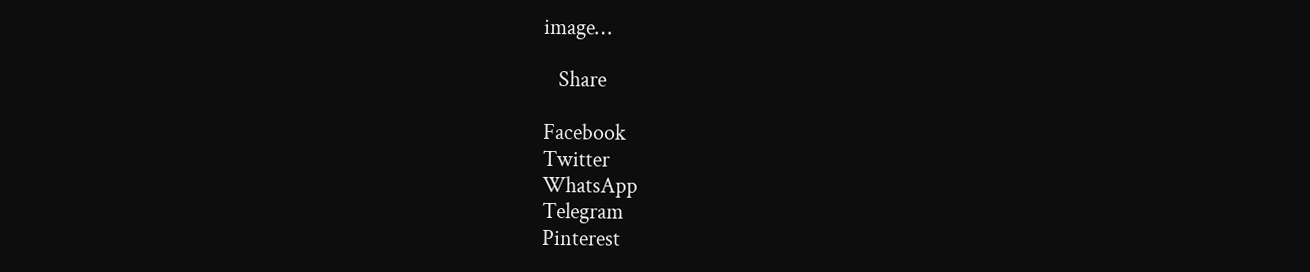image…

   Share

Facebook
Twitter
WhatsApp
Telegram
Pinterest